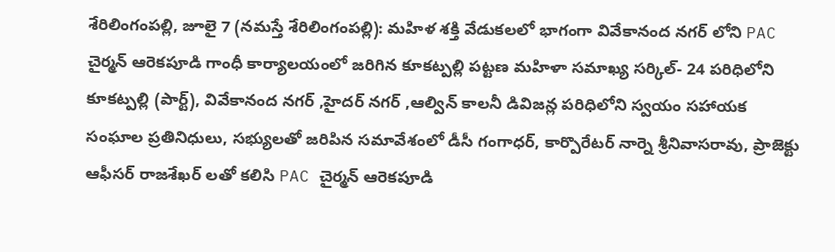శేరిలింగంపల్లి, జూలై 7 (నమస్తే శేరిలింగంపల్లి): మహిళ శక్తి వేడుకలలో భాగంగా వివేకానంద నగర్ లోని PAC చైర్మన్ ఆరెకపూడి గాంధీ కార్యాలయంలో జరిగిన కూకట్పల్లి పట్టణ మహిళా సమాఖ్య సర్కిల్- 24 పరిధిలోని కూకట్పల్లి (పార్ట్), వివేకానంద నగర్ ,హైదర్ నగర్ ,ఆల్విన్ కాలనీ డివిజన్ల పరిధిలోని స్వయం సహాయక సంఘాల ప్రతినిధులు, సభ్యులతో జరిపిన సమావేశంలో డీసీ గంగాధర్, కార్పొరేటర్ నార్నె శ్రీనివాసరావు, ప్రాజెక్టు ఆఫీసర్ రాజశేఖర్ లతో కలిసి PAC చైర్మన్ ఆరెకపూడి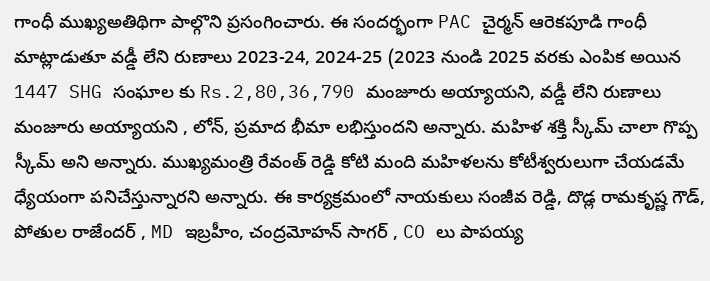గాంధీ ముఖ్యఅతిథిగా పాల్గొని ప్రసంగించారు. ఈ సందర్భంగా PAC చైర్మన్ ఆరెకపూడి గాంధీ మాట్లాడుతూ వడ్డీ లేని రుణాలు 2023-24, 2024-25 (2023 నుండి 2025 వరకు ఎంపిక అయిన 1447 SHG సంఘాల కు Rs.2,80,36,790 మంజూరు అయ్యాయని, వడ్డీ లేని రుణాలు మంజూరు అయ్యాయని , లోన్, ప్రమాద భీమా లభిస్తుందని అన్నారు. మహిళ శక్తి స్కీమ్ చాలా గొప్ప స్కీమ్ అని అన్నారు. ముఖ్యమంత్రి రేవంత్ రెడ్డి కోటి మంది మహిళలను కోటీశ్వరులుగా చేయడమే ధ్యేయంగా పనిచేస్తున్నారని అన్నారు. ఈ కార్యక్రమంలో నాయకులు సంజీవ రెడ్డి, దొడ్ల రామకృష్ణ గౌడ్, పోతుల రాజేందర్ , MD ఇబ్రహీం, చంద్రమోహన్ సాగర్ , CO లు పాపయ్య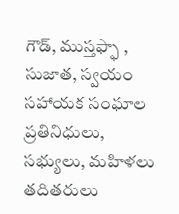గౌడ్, ముస్తఫ్ఫా , సుజాత, స్వయం సహాయక సంఘాల ప్రతినిధులు, సభ్యులు, మహిళలు తదితరులు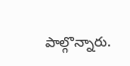పాల్గొన్నారు.